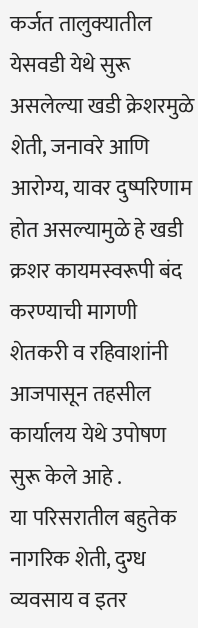कर्जत तालुक्यातील येसवडी येथे सुरू असलेल्या खडी क्रेशरमुळे शेती, जनावरे आणि आरोग्य, यावर दुष्परिणाम होत असल्यामुळे हे खडी क्रशर कायमस्वरूपी बंद करण्याची मागणी शेतकरी व रहिवाशांनी आजपासून तहसील कार्यालय येथे उपोषण सुरू केले आहे .
या परिसरातील बहुतेक नागरिक शेती, दुग्ध व्यवसाय व इतर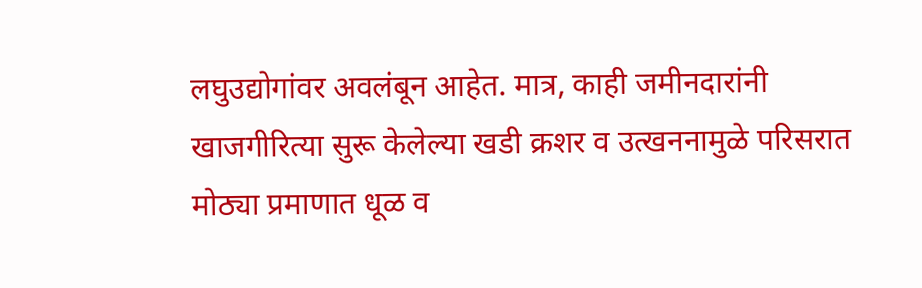लघुउद्योगांवर अवलंबून आहेत. मात्र, काही जमीनदारांनी खाजगीरित्या सुरू केलेल्या खडी क्रशर व उत्खननामुळे परिसरात मोठ्या प्रमाणात धूळ व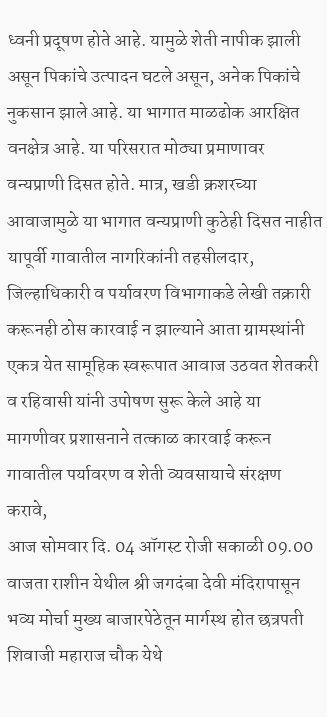ध्वनी प्रदूषण होते आहे. यामुळे शेती नापीक झाली असून पिकांचे उत्पादन घटले असून, अनेक पिकांचे नुकसान झाले आहे. या भागात माळढोक आरक्षित वनक्षेत्र आहे. या परिसरात मोठ्या प्रमाणावर वन्यप्राणी दिसत होते. मात्र, खडी क्रशरच्या आवाजामुळे या भागात वन्यप्राणी कुठेही दिसत नाहीत यापूर्वी गावातील नागरिकांनी तहसीलदार, जिल्हाधिकारी व पर्यावरण विभागाकडे लेखी तक्रारी करूनही ठोस कारवाई न झाल्याने आता ग्रामस्थांनी एकत्र येत सामूहिक स्वरूपात आवाज उठवत शेतकरी व रहिवासी यांनी उपोषण सुरू केले आहे या मागणीवर प्रशासनाने तत्काळ कारवाई करून गावातील पर्यावरण व शेती व्यवसायाचे संरक्षण करावे,
आज सोमवार दि. 04 ऑगस्ट रोजी सकाळी 09.00 वाजता राशीन येथील श्री जगदंबा देवी मंदिरापासून भव्य मोर्चा मुख्य बाजारपेठेतून मार्गस्थ होत छत्रपती शिवाजी महाराज चौक येथे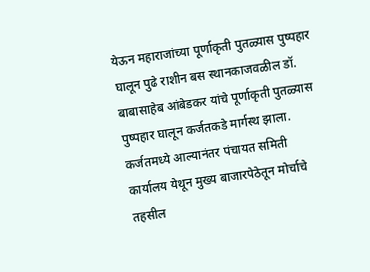येऊन महाराजांच्या पूर्णाकृती पुतळ्यास पुष्पहार घालून पुढे राशीन बस स्थानकाजवळील डॉ. बाबासाहेब आंबेडकर यांचे पूर्णाकृती पुतळ्यास पुष्पहार घालून कर्जतकडे मार्गस्थ झाला. कर्जतमध्ये आल्यानंतर पंचायत समिती कार्यालय येथून मुख्य बाजारपेठेतून मोर्चाचे तहसील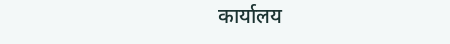कार्यालय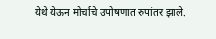येथे येऊन मोर्चाचे उपोषणात रुपांतर झाले.